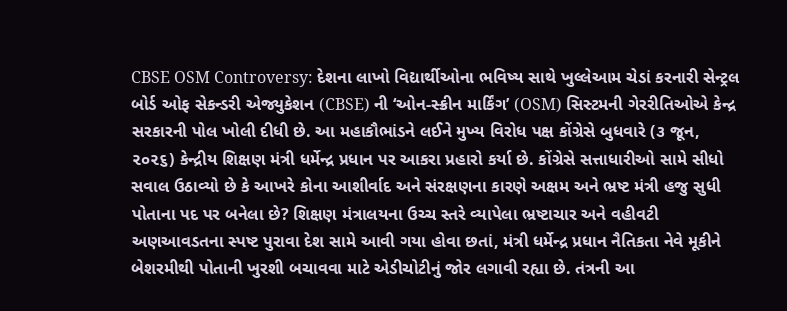CBSE OSM Controversy: દેશના લાખો વિદ્યાર્થીઓના ભવિષ્ય સાથે ખુલ્લેઆમ ચેડાં કરનારી સેન્ટ્રલ બોર્ડ ઓફ સેકન્ડરી એજ્યુકેશન (CBSE) ની ‘ઓન-સ્ક્રીન માર્કિંગ’ (OSM) સિસ્ટમની ગેરરીતિઓએ કેન્દ્ર સરકારની પોલ ખોલી દીધી છે. આ મહાકૌભાંડને લઈને મુખ્ય વિરોધ પક્ષ કોંગ્રેસે બુધવારે (૩ જૂન, ૨૦૨૬) કેન્દ્રીય શિક્ષણ મંત્રી ધર્મેન્દ્ર પ્રધાન પર આકરા પ્રહારો કર્યા છે. કોંગ્રેસે સત્તાધારીઓ સામે સીધો સવાલ ઉઠાવ્યો છે કે આખરે કોના આશીર્વાદ અને સંરક્ષણના કારણે અક્ષમ અને ભ્રષ્ટ મંત્રી હજુ સુધી પોતાના પદ પર બનેલા છે? શિક્ષણ મંત્રાલયના ઉચ્ચ સ્તરે વ્યાપેલા ભ્રષ્ટાચાર અને વહીવટી અણઆવડતના સ્પષ્ટ પુરાવા દેશ સામે આવી ગયા હોવા છતાં, મંત્રી ધર્મેન્દ્ર પ્રધાન નૈતિકતા નેવે મૂકીને બેશરમીથી પોતાની ખુરશી બચાવવા માટે એડીચોટીનું જોર લગાવી રહ્યા છે. તંત્રની આ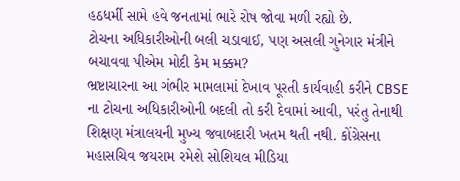હઠધર્મી સામે હવે જનતામાં ભારે રોષ જોવા મળી રહ્યો છે.
ટોચના અધિકારીઓની બલી ચડાવાઈ, પણ અસલી ગુનેગાર મંત્રીને બચાવવા પીએમ મોદી કેમ મક્કમ?
ભ્રષ્ટાચારના આ ગંભીર મામલામાં દેખાવ પૂરતી કાર્યવાહી કરીને CBSE ના ટોચના અધિકારીઓની બદલી તો કરી દેવામાં આવી, પરંતુ તેનાથી શિક્ષણ મંત્રાલયની મુખ્ય જવાબદારી ખતમ થતી નથી. કોંગ્રેસના મહાસચિવ જયરામ રમેશે સોશિયલ મીડિયા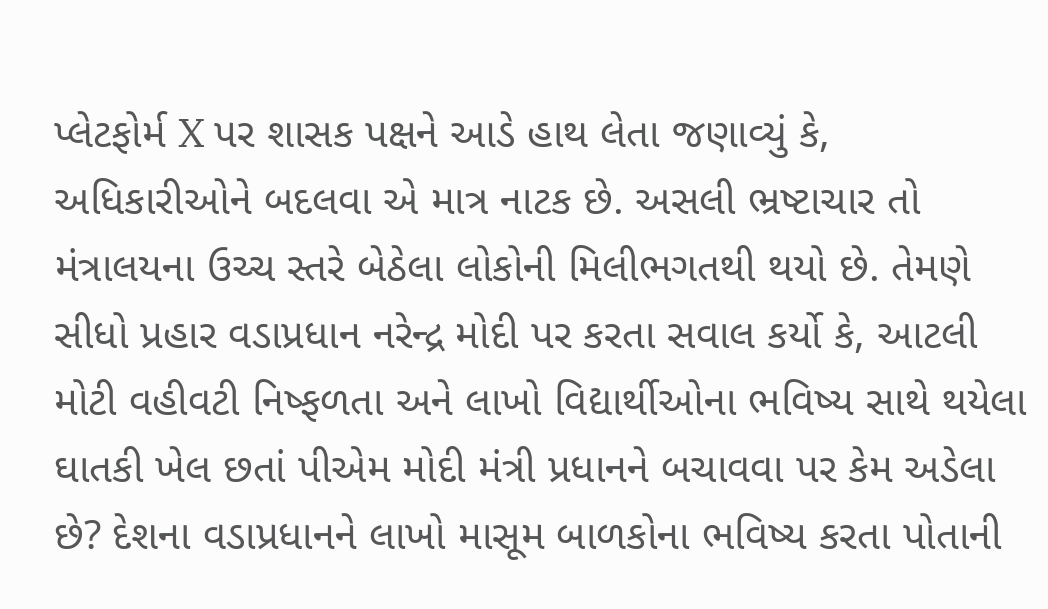પ્લેટફોર્મ X પર શાસક પક્ષને આડે હાથ લેતા જણાવ્યું કે, અધિકારીઓને બદલવા એ માત્ર નાટક છે. અસલી ભ્રષ્ટાચાર તો મંત્રાલયના ઉચ્ચ સ્તરે બેઠેલા લોકોની મિલીભગતથી થયો છે. તેમણે સીધો પ્રહાર વડાપ્રધાન નરેન્દ્ર મોદી પર કરતા સવાલ કર્યો કે, આટલી મોટી વહીવટી નિષ્ફળતા અને લાખો વિદ્યાર્થીઓના ભવિષ્ય સાથે થયેલા ઘાતકી ખેલ છતાં પીએમ મોદી મંત્રી પ્રધાનને બચાવવા પર કેમ અડેલા છે? દેશના વડાપ્રધાનને લાખો માસૂમ બાળકોના ભવિષ્ય કરતા પોતાની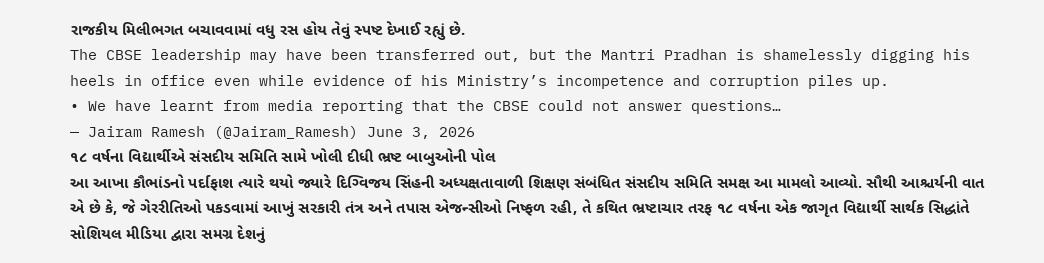રાજકીય મિલીભગત બચાવવામાં વધુ રસ હોય તેવું સ્પષ્ટ દેખાઈ રહ્યું છે.
The CBSE leadership may have been transferred out, but the Mantri Pradhan is shamelessly digging his heels in office even while evidence of his Ministry’s incompetence and corruption piles up.
• We have learnt from media reporting that the CBSE could not answer questions…
— Jairam Ramesh (@Jairam_Ramesh) June 3, 2026
૧૮ વર્ષના વિદ્યાર્થીએ સંસદીય સમિતિ સામે ખોલી દીધી ભ્રષ્ટ બાબુઓની પોલ
આ આખા કૌભાંડનો પર્દાફાશ ત્યારે થયો જ્યારે દિગ્વિજય સિંહની અધ્યક્ષતાવાળી શિક્ષણ સંબંધિત સંસદીય સમિતિ સમક્ષ આ મામલો આવ્યો. સૌથી આશ્ચર્યની વાત એ છે કે, જે ગેરરીતિઓ પકડવામાં આખું સરકારી તંત્ર અને તપાસ એજન્સીઓ નિષ્ફળ રહી, તે કથિત ભ્રષ્ટાચાર તરફ ૧૮ વર્ષના એક જાગૃત વિદ્યાર્થી સાર્થક સિદ્ધાંતે સોશિયલ મીડિયા દ્વારા સમગ્ર દેશનું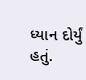ધ્યાન દોર્યું હતું.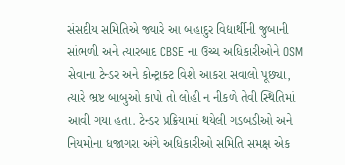સંસદીય સમિતિએ જ્યારે આ બહાદુર વિદ્યાર્થીની જુબાની સાંભળી અને ત્યારબાદ CBSE ના ઉચ્ચ અધિકારીઓને OSM સેવાના ટેન્ડર અને કોન્ટ્રાક્ટ વિશે આકરા સવાલો પૂછ્યા, ત્યારે ભ્રષ્ટ બાબુઓ કાપો તો લોહી ન નીકળે તેવી સ્થિતિમાં આવી ગયા હતા. ટેન્ડર પ્રક્રિયામાં થયેલી ગડબડીઓ અને નિયમોના ધજાગરા અંગે અધિકારીઓ સમિતિ સમક્ષ એક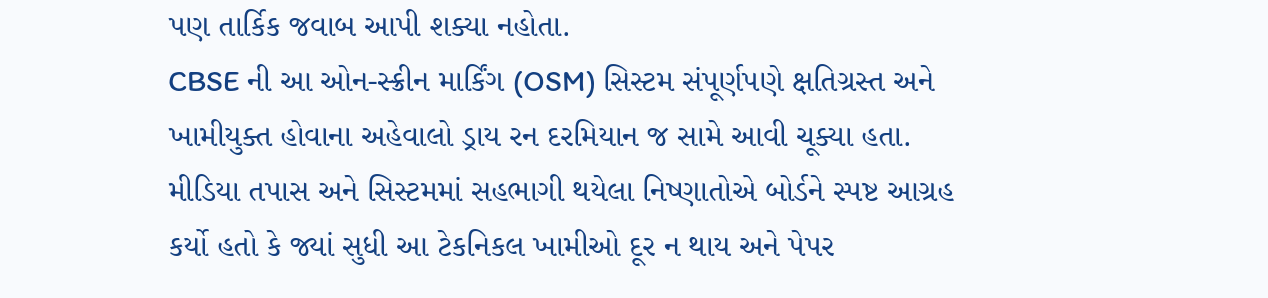પણ તાર્કિક જવાબ આપી શક્યા નહોતા.
CBSE ની આ ઓન-સ્ક્રીન માર્કિંગ (OSM) સિસ્ટમ સંપૂર્ણપણે ક્ષતિગ્રસ્ત અને ખામીયુક્ત હોવાના અહેવાલો ડ્રાય રન દરમિયાન જ સામે આવી ચૂક્યા હતા. મીડિયા તપાસ અને સિસ્ટમમાં સહભાગી થયેલા નિષ્ણાતોએ બોર્ડને સ્પષ્ટ આગ્રહ કર્યો હતો કે જ્યાં સુધી આ ટેકનિકલ ખામીઓ દૂર ન થાય અને પેપર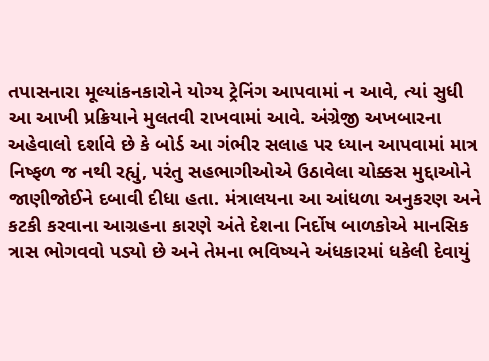તપાસનારા મૂલ્યાંકનકારોને યોગ્ય ટ્રેનિંગ આપવામાં ન આવે, ત્યાં સુધી આ આખી પ્રક્રિયાને મુલતવી રાખવામાં આવે. અંગ્રેજી અખબારના અહેવાલો દર્શાવે છે કે બોર્ડ આ ગંભીર સલાહ પર ધ્યાન આપવામાં માત્ર નિષ્ફળ જ નથી રહ્યું, પરંતુ સહભાગીઓએ ઉઠાવેલા ચોક્કસ મુદ્દાઓને જાણીજોઈને દબાવી દીધા હતા. મંત્રાલયના આ આંધળા અનુકરણ અને કટકી કરવાના આગ્રહના કારણે અંતે દેશના નિર્દોષ બાળકોએ માનસિક ત્રાસ ભોગવવો પડ્યો છે અને તેમના ભવિષ્યને અંધકારમાં ધકેલી દેવાયું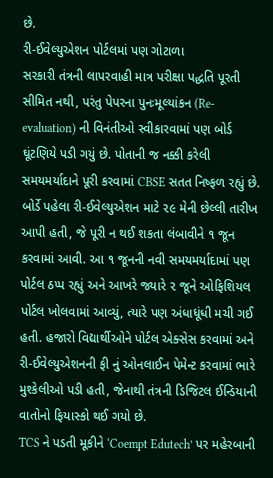છે.
રી-ઈવેલ્યુએશન પોર્ટલમાં પણ ગોટાળા
સરકારી તંત્રની લાપરવાહી માત્ર પરીક્ષા પદ્ધતિ પૂરતી સીમિત નથી, પરંતુ પેપરના પુનઃમૂલ્યાંકન (Re-evaluation) ની વિનંતીઓ સ્વીકારવામાં પણ બોર્ડ ઘૂંટણિયે પડી ગયું છે. પોતાની જ નક્કી કરેલી સમયમર્યાદાને પૂરી કરવામાં CBSE સતત નિષ્ફળ રહ્યું છે. બોર્ડે પહેલા રી-ઈવેલ્યુએશન માટે ૨૯ મેની છેલ્લી તારીખ આપી હતી, જે પૂરી ન થઈ શકતા લંબાવીને ૧ જૂન કરવામાં આવી. આ ૧ જૂનની નવી સમયમર્યાદામાં પણ પોર્ટલ ઠપ્પ રહ્યું અને આખરે જ્યારે ૨ જૂને ઓફિશિયલ પોર્ટલ ખોલવામાં આવ્યું, ત્યારે પણ અંધાધૂંધી મચી ગઈ હતી. હજારો વિદ્યાર્થીઓને પોર્ટલ એક્સેસ કરવામાં અને રી-ઈવેલ્યુએશનની ફી નું ઓનલાઈન પેમેન્ટ કરવામાં ભારે મુશ્કેલીઓ પડી હતી, જેનાથી તંત્રની ડિજિટલ ઈન્ડિયાની વાતોનો ફિયાસ્કો થઈ ગયો છે.
TCS ને પડતી મૂકીને ‘Coempt Edutech’ પર મહેરબાની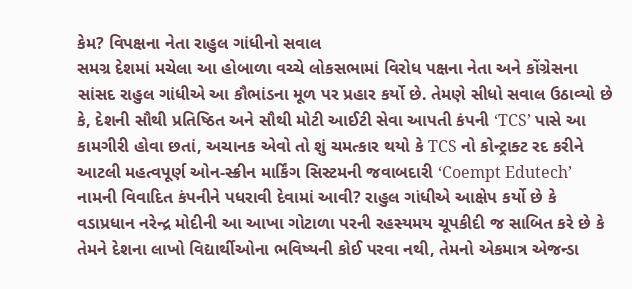કેમ? વિપક્ષના નેતા રાહુલ ગાંધીનો સવાલ
સમગ્ર દેશમાં મચેલા આ હોબાળા વચ્ચે લોકસભામાં વિરોધ પક્ષના નેતા અને કોંગ્રેસના સાંસદ રાહુલ ગાંધીએ આ કૌભાંડના મૂળ પર પ્રહાર કર્યો છે. તેમણે સીધો સવાલ ઉઠાવ્યો છે કે, દેશની સૌથી પ્રતિષ્ઠિત અને સૌથી મોટી આઈટી સેવા આપતી કંપની ‘TCS’ પાસે આ કામગીરી હોવા છતાં, અચાનક એવો તો શું ચમત્કાર થયો કે TCS નો કોન્ટ્રાક્ટ રદ કરીને આટલી મહત્વપૂર્ણ ઓન-સ્ક્રીન માર્કિંગ સિસ્ટમની જવાબદારી ‘Coempt Edutech’ નામની વિવાદિત કંપનીને પધરાવી દેવામાં આવી? રાહુલ ગાંધીએ આક્ષેપ કર્યો છે કે વડાપ્રધાન નરેન્દ્ર મોદીની આ આખા ગોટાળા પરની રહસ્યમય ચૂપકીદી જ સાબિત કરે છે કે તેમને દેશના લાખો વિદ્યાર્થીઓના ભવિષ્યની કોઈ પરવા નથી, તેમનો એકમાત્ર એજન્ડા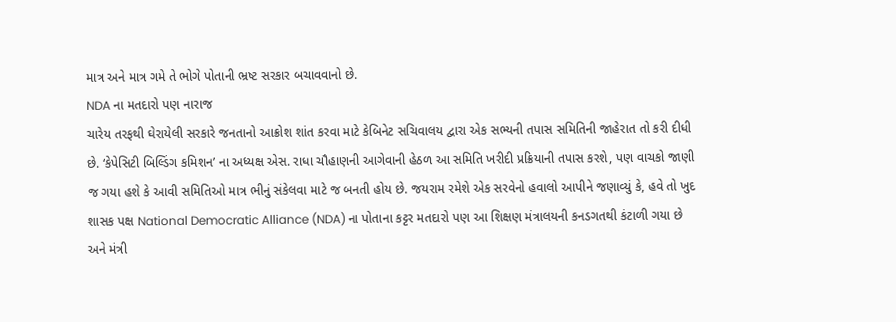માત્ર અને માત્ર ગમે તે ભોગે પોતાની ભ્રષ્ટ સરકાર બચાવવાનો છે.
NDA ના મતદારો પણ નારાજ
ચારેય તરફથી ઘેરાયેલી સરકારે જનતાનો આક્રોશ શાંત કરવા માટે કેબિનેટ સચિવાલય દ્વારા એક સભ્યની તપાસ સમિતિની જાહેરાત તો કરી દીધી છે. ‘કેપેસિટી બિલ્ડિંગ કમિશન’ ના અધ્યક્ષ એસ. રાધા ચૌહાણની આગેવાની હેઠળ આ સમિતિ ખરીદી પ્રક્રિયાની તપાસ કરશે, પણ વાચકો જાણી જ ગયા હશે કે આવી સમિતિઓ માત્ર ભીનું સંકેલવા માટે જ બનતી હોય છે. જયરામ રમેશે એક સરવેનો હવાલો આપીને જણાવ્યું કે, હવે તો ખુદ શાસક પક્ષ National Democratic Alliance (NDA) ના પોતાના કટ્ટર મતદારો પણ આ શિક્ષણ મંત્રાલયની કનડગતથી કંટાળી ગયા છે અને મંત્રી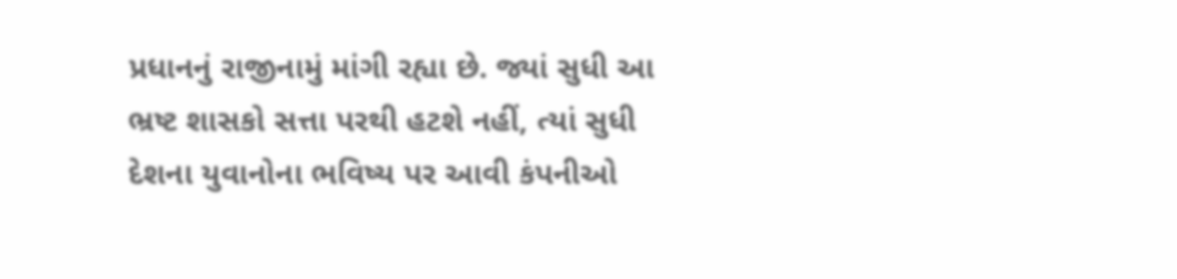પ્રધાનનું રાજીનામું માંગી રહ્યા છે. જ્યાં સુધી આ ભ્રષ્ટ શાસકો સત્તા પરથી હટશે નહીં, ત્યાં સુધી દેશના યુવાનોના ભવિષ્ય પર આવી કંપનીઓ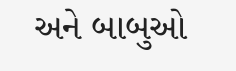અને બાબુઓ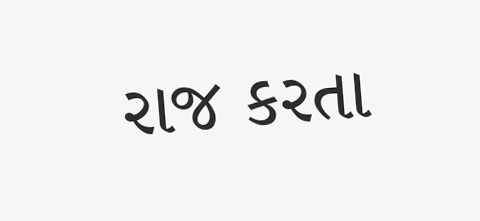રાજ કરતા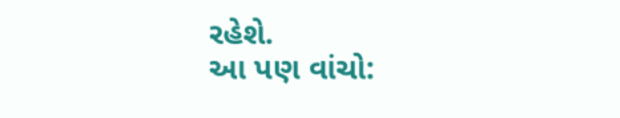રહેશે.
આ પણ વાંચો: